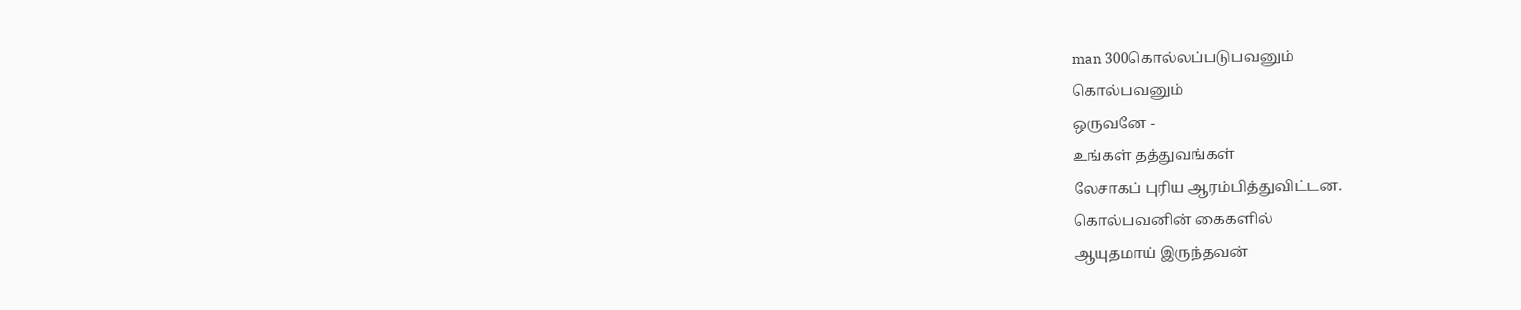man 300கொல்லப்படுபவனும்
கொல்பவனும்
ஒருவனே -
உங்கள் தத்துவங்கள்
லேசாகப் புரிய ஆரம்பித்துவிட்டன.
கொல்பவனின் கைகளில்
ஆயுதமாய் இருந்தவன்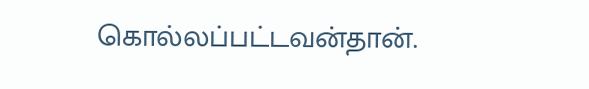கொல்லப்பட்டவன்தான்.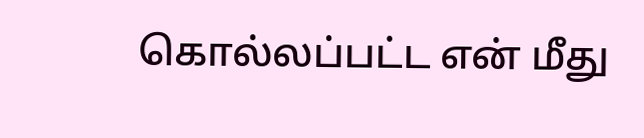கொல்லப்பட்ட என் மீது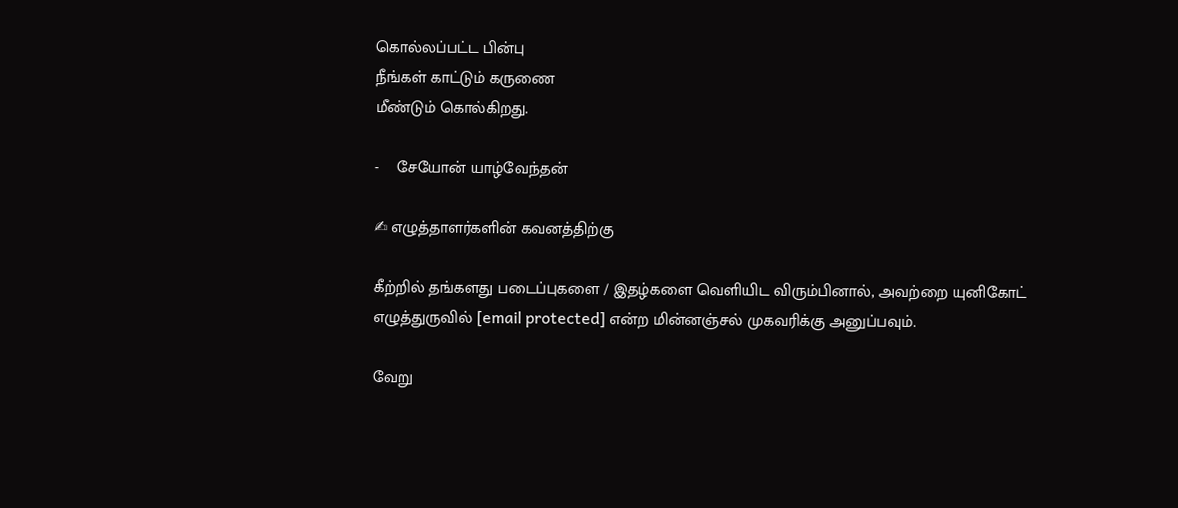கொல்லப்பட்ட பின்பு
நீங்கள் காட்டும் கருணை
மீண்டும் கொல்கிறது.

-    சேயோன் யாழ்வேந்தன்

✍ எழுத்தாளர்களின் கவனத்திற்கு

கீற்றில் தங்களது படைப்புகளை / இதழ்களை வெளியிட விரும்பினால், அவற்றை யுனிகோட் எழுத்துருவில் [email protected] என்ற மின்னஞ்சல் முகவரிக்கு அனுப்பவும்.

வேறு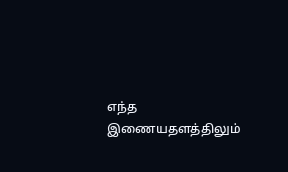எந்த இணையதளத்திலும்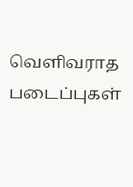வெளிவராத படைப்புகள்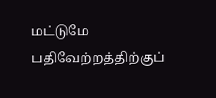மட்டுமே பதிவேற்றத்திற்குப்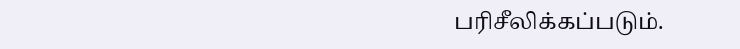பரிசீலிக்கப்படும்.